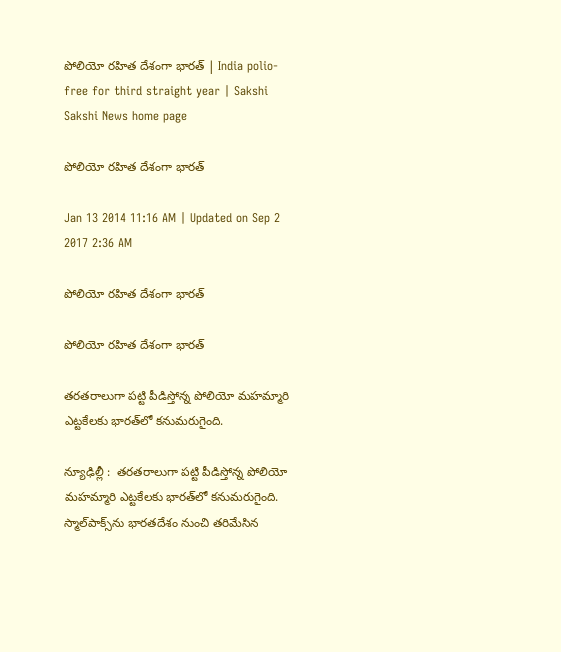పోలియో రహిత దేశంగా భారత్ | India polio-free for third straight year | Sakshi
Sakshi News home page

పోలియో రహిత దేశంగా భారత్

Jan 13 2014 11:16 AM | Updated on Sep 2 2017 2:36 AM

పోలియో రహిత దేశంగా భారత్

పోలియో రహిత దేశంగా భారత్

తరతరాలుగా పట్టి పీడిస్తోన్న పోలియో మహమ్మారి ఎట్టకేలకు భారత్‌లో కనుమరుగైంది.

న్యూఢిల్లీ :  తరతరాలుగా పట్టి పీడిస్తోన్న పోలియో మహమ్మారి ఎట్టకేలకు భారత్‌లో కనుమరుగైంది. స్మాల్‌పాక్స్‌ను భారతదేశం నుంచి తరిమేసిన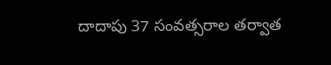దాదాపు 37 సంవత్సరాల తర్వాత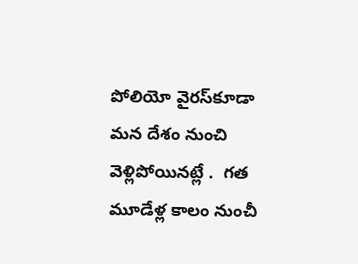పోలియో వైరస్‌కూడా మన దేశం నుంచి వెళ్లిపోయినట్లే .  గత మూడేళ్ల కాలం నుంచీ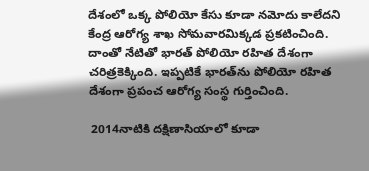దేశంలో ఒక్క పోలియో కేసు కూడా నమోదు కాలేదని కేంద్ర ఆరోగ్య శాఖ సోమవారమిక్కడ ప్రకటించింది.  దాంతో నేటితో భారత్‌ పోలియో రహిత దేశంగా చరిత్రకెక్కింది. ఇప్పటికే భారత్‌ను పోలియో రహిత దేశంగా ప్రపంచ ఆరోగ్య సంస్థ గుర్తించింది.

 2014నాటికి దక్షిణాసియాలో కూడా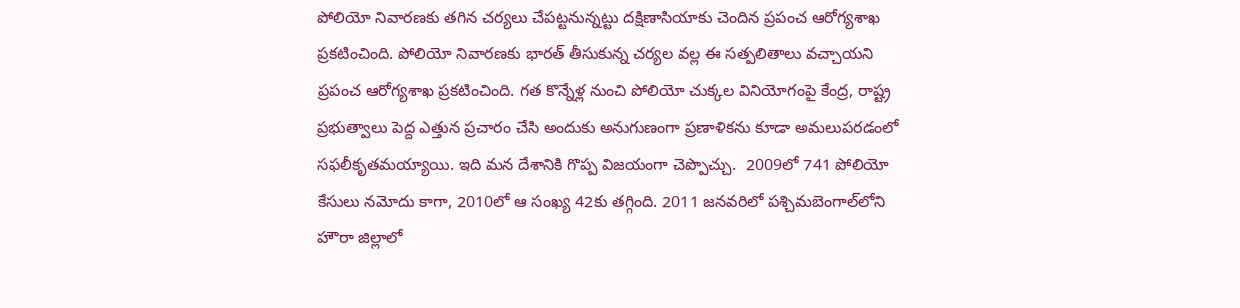పోలియో నివారణకు తగిన చర్యలు చేపట్టనున్నట్టు దక్షిణాసియాకు చెందిన ప్రపంచ ఆరోగ్యశాఖ ప్రకటించింది. పోలియో నివారణకు భారత్ తీసుకున్న చర్యల వల్ల ఈ సత్పలితాలు వచ్చాయని ప్రపంచ ఆరోగ్యశాఖ ప్రకటించింది. గత కొన్నేళ్ల నుంచి పోలియో చుక్కల వినియోగంపై కేంద్ర, రాష్ట్ర ప్రభుత్వాలు పెద్ద ఎత్తున ప్రచారం చేసి అందుకు అనుగుణంగా ప్రణాళికను కూడా అమలుపరడంలో సఫలీకృతమయ్యాయి. ఇది మన దేశానికి గొప్ప విజయంగా చెప్పొచ్చు.  2009లో 741 పోలియో కేసులు నమోదు కాగా, 2010లో ఆ సంఖ్య 42కు తగ్గింది. 2011 జనవరిలో పశ్చిమబెంగాల్‌లోని హౌరా జిల్లాలో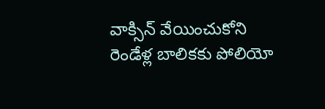వాక్సిన్‌ వేయించుకోని రెండేళ్ల బాలికకు పోలియో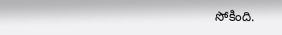సోకింది.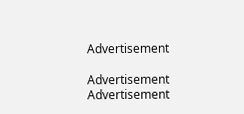Advertisement

Advertisement
Advertisement